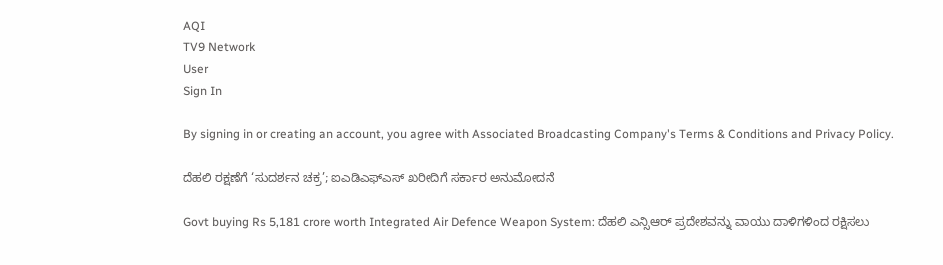AQI
TV9 Network
User
Sign In

By signing in or creating an account, you agree with Associated Broadcasting Company's Terms & Conditions and Privacy Policy.

ದೆಹಲಿ ರಕ್ಷಣೆಗೆ ‘ಸುದರ್ಶನ ಚಕ್ರ’; ಐಎಡಿಎಫ್ಎಸ್ ಖರೀದಿಗೆ ಸರ್ಕಾರ ಅನುಮೋದನೆ

Govt buying Rs 5,181 crore worth Integrated Air Defence Weapon System: ದೆಹಲಿ ಎನ್ಸಿಆರ್ ಪ್ರದೇಶವನ್ನು ವಾಯು ದಾಳಿಗಳಿಂದ ರಕ್ಷಿಸಲು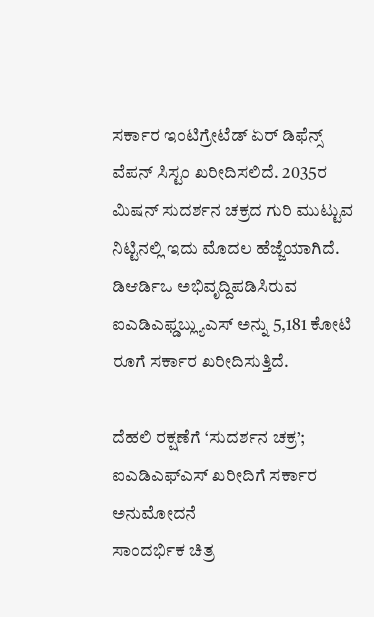ಸರ್ಕಾರ ಇಂಟಿಗ್ರೇಟೆಡ್ ಏರ್ ಡಿಫೆನ್ಸ್ ವೆಪನ್ ಸಿಸ್ಟಂ ಖರೀದಿಸಲಿದೆ. 2035ರ ಮಿಷನ್ ಸುದರ್ಶನ ಚಕ್ರದ ಗುರಿ ಮುಟ್ಟುವ ನಿಟ್ಟಿನಲ್ಲಿ ಇದು ಮೊದಲ ಹೆಜ್ಜೆಯಾಗಿದೆ. ಡಿಆರ್ಡಿಒ ಅಭಿವೃದ್ದಿಪಡಿಸಿರುವ ಐಎಡಿಎಫ್ಡಬ್ಲ್ಯುಎಸ್ ಅನ್ನು 5,181 ಕೋಟಿ ರೂಗೆ ಸರ್ಕಾರ ಖರೀದಿಸುತ್ತಿದೆ.

ದೆಹಲಿ ರಕ್ಷಣೆಗೆ ‘ಸುದರ್ಶನ ಚಕ್ರ’; ಐಎಡಿಎಫ್ಎಸ್ ಖರೀದಿಗೆ ಸರ್ಕಾರ ಅನುಮೋದನೆ
ಸಾಂದರ್ಭಿಕ ಚಿತ್ರ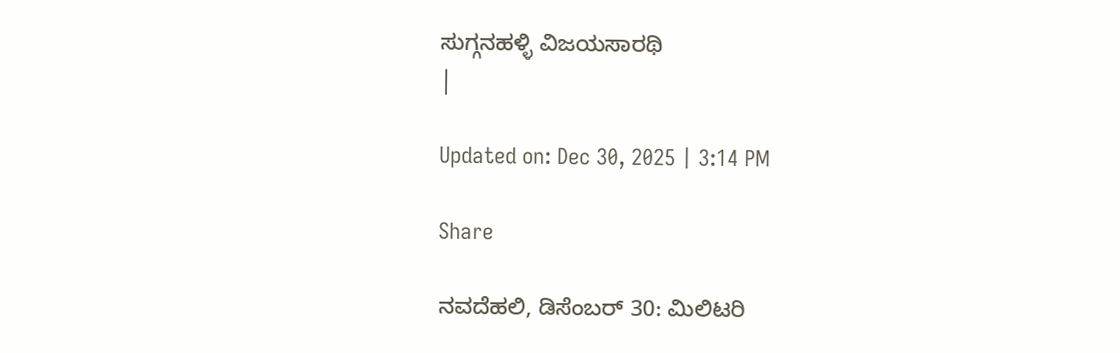ಸುಗ್ಗನಹಳ್ಳಿ ವಿಜಯಸಾರಥಿ
|

Updated on: Dec 30, 2025 | 3:14 PM

Share

ನವದೆಹಲಿ, ಡಿಸೆಂಬರ್ 30: ಮಿಲಿಟರಿ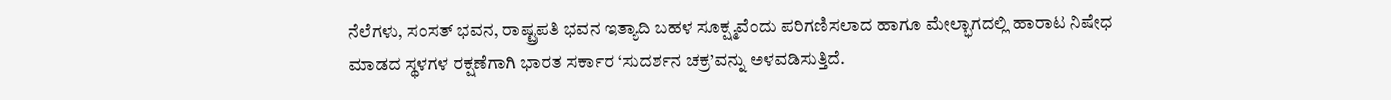ನೆಲೆಗಳು, ಸಂಸತ್ ಭವನ, ರಾಷ್ಟ್ರಪತಿ ಭವನ ಇತ್ಯಾದಿ ಬಹಳ ಸೂಕ್ಷ್ಮವೆಂದು ಪರಿಗಣಿಸಲಾದ ಹಾಗೂ ಮೇಲ್ಭಾಗದಲ್ಲಿ ಹಾರಾಟ ನಿಷೇಧ ಮಾಡದ ಸ್ಥಳಗಳ ರಕ್ಷಣೆಗಾಗಿ ಭಾರತ ಸರ್ಕಾರ ‘ಸುದರ್ಶನ ಚಕ್ರ’ವನ್ನು ಅಳವಡಿಸುತ್ತಿದೆ.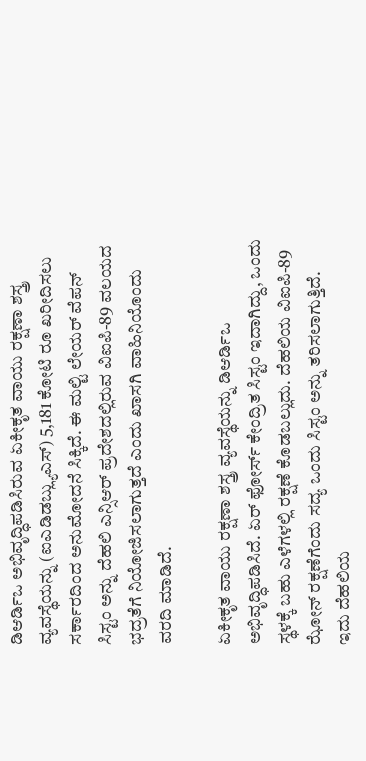ಡಿಆರ್ಡಿಒ ಅಭಿವೃದ್ಧಿಪಡಿಸಿರುವ ಏಕೀಕೃತ ವಾಯು ರಕ್ಷಣಾ ಶಸ್ತ್ರ ವ್ಯವಸ್ಥೆಯನ್ನು (ಐಎಡಿಡಬ್ಲ್ಯುಎಸ್) 5,181 ಕೋಟಿ ರೂ ಖರೀದಿಸಲು ಸರ್ಕಾರದಿಂದ ಅನುಮೋದನೆ ಸಿಕ್ಕಿದೆ. ಈ ಮಲ್ಟಿ ಲೇಯರ್ ವೆಪನ್ ಸಿಸ್ಟಂ ಅನ್ನು ದೆಹಲಿ ಎನ್ಸಿಆರ್ ಪ್ರದೇಶದಲ್ಲಿರುವ ವಿಐಪಿ-89 ವಲಯದ ಭದ್ರತೆಗೆ ನಿಯೋಜಿಸಲಾಗುತ್ತದೆ ಎಂದು ಖಾಸಗಿ ವಾಹಿನಿಯೊಂದು ವರದಿ ಮಾಡಿದೆ.

ಏಕೀಕೃತ ವಾಯು ರಕ್ಷಣಾ ಶಸ್ತ್ರ ವ್ಯವಸ್ಥೆಯನ್ನು ಡಿಆರ್ಡಿಒ ಅಭಿವೃದ್ಧಿಪಡಿಸಿದೆ. ಏರ್ ಫೋರ್ಸ್ ಕೇಂದ್ರಿತ ಸಿಸ್ಟಂ ಇದಾಗಿದ್ದು, ಒಂದು ಸ್ಥಳಕ್ಕೆ ಬಹು ಎಳೆಗಳಲ್ಲಿ ರಕ್ಷಣೆ ಕೊಡಬಲ್ಲುದು. ದೆಹಲಿಯ ವಿಐಪಿ-89 ಝೋನ್ ರಕ್ಷಣೆಗೆಂದು ಸದ್ಯ ಒಂದು ಸಿಸ್ಟಂ ಅನ್ನು ತರಿಸಲಾಗುತ್ತಿದೆ. ಇದು ದೆಹಲಿಯ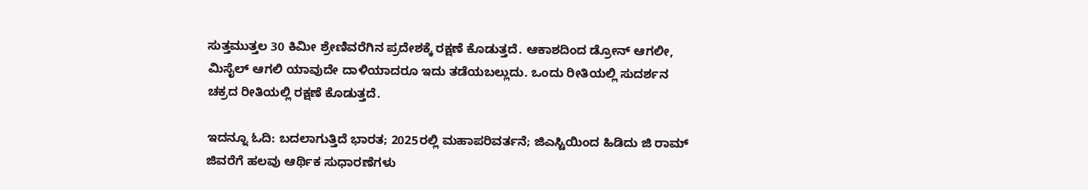ಸುತ್ತಮುತ್ತಲ 30 ಕಿಮೀ ಶ್ರೇಣಿವರೆಗಿನ ಪ್ರದೇಶಕ್ಕೆ ರಕ್ಷಣೆ ಕೊಡುತ್ತದೆ. ಆಕಾಶದಿಂದ ಡ್ರೋನ್ ಆಗಲೀ, ಮಿಸೈಲ್ ಆಗಲಿ ಯಾವುದೇ ದಾಳಿಯಾದರೂ ಇದು ತಡೆಯಬಲ್ಲುದು. ಒಂದು ರೀತಿಯಲ್ಲಿ ಸುದರ್ಶನ ಚಕ್ರದ ರೀತಿಯಲ್ಲಿ ರಕ್ಷಣೆ ಕೊಡುತ್ತದೆ.

ಇದನ್ನೂ ಓದಿ: ಬದಲಾಗುತ್ತಿದೆ ಭಾರತ; 2025ರಲ್ಲಿ ಮಹಾಪರಿವರ್ತನೆ; ಜಿಎಸ್ಟಿಯಿಂದ ಹಿಡಿದು ಜಿ ರಾಮ್ ಜಿವರೆಗೆ ಹಲವು ಆರ್ಥಿಕ ಸುಧಾರಣೆಗಳು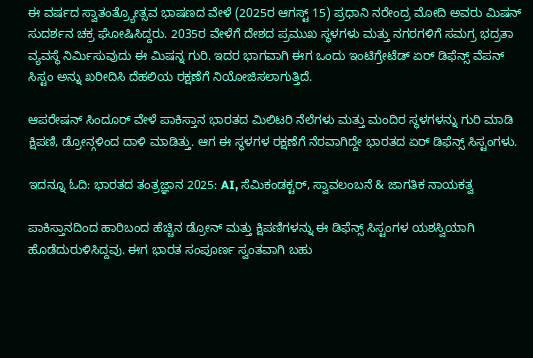ಈ ವರ್ಷದ ಸ್ವಾತಂತ್ರ್ಯೋತ್ಸವ ಭಾಷಣದ ವೇಳೆ (2025ರ ಆಗಸ್ಟ್ 15) ಪ್ರಧಾನಿ ನರೇಂದ್ರ ಮೋದಿ ಅವರು ಮಿಷನ್ ಸುದರ್ಶನ ಚಕ್ರ ಘೋಷಿಸಿದ್ದರು. 2035ರ ವೇಳೆಗೆ ದೇಶದ ಪ್ರಮುಖ ಸ್ಥಳಗಳು ಮತ್ತು ನಗರಗಳಿಗೆ ಸಮಗ್ರ ಭದ್ರತಾ ವ್ಯವಸ್ಥೆ ನಿರ್ಮಿಸುವುದು ಈ ಮಿಷನ್ನ ಗುರಿ. ಇದರ ಭಾಗವಾಗಿ ಈಗ ಒಂದು ಇಂಟಿಗ್ರೇಟೆಡ್ ಏರ್ ಡಿಫೆನ್ಸ್ ವೆಪನ್ ಸಿಸ್ಟಂ ಅನ್ನು ಖರೀದಿಸಿ ದೆಹಲಿಯ ರಕ್ಷಣೆಗೆ ನಿಯೋಜಿಸಲಾಗುತ್ತಿದೆ.

ಆಪರೇಷನ್ ಸಿಂದೂರ್ ವೇಳೆ ಪಾಕಿಸ್ತಾನ ಭಾರತದ ಮಿಲಿಟರಿ ನೆಲೆಗಳು ಮತ್ತು ಮಂದಿರ ಸ್ಥಳಗಳನ್ನು ಗುರಿ ಮಾಡಿ ಕ್ಷಿಪಣಿ, ಡ್ರೋನ್ಗಳಿಂದ ದಾಳಿ ಮಾಡಿತ್ತು. ಆಗ ಈ ಸ್ಥಳಗಳ ರಕ್ಷಣೆಗೆ ನೆರವಾಗಿದ್ದೇ ಭಾರತದ ಏರ್ ಡಿಫೆನ್ಸ್ ಸಿಸ್ಟಂಗಳು.

ಇದನ್ನೂ ಓದಿ: ಭಾರತದ ತಂತ್ರಜ್ಞಾನ 2025: AI, ಸೆಮಿಕಂಡಕ್ಟರ್, ಸ್ವಾವಲಂಬನೆ & ಜಾಗತಿಕ ನಾಯಕತ್ವ

ಪಾಕಿಸ್ತಾನದಿಂದ ಹಾರಿಬಂದ ಹೆಚ್ಚಿನ ಡ್ರೋನ್ ಮತ್ತು ಕ್ಷಿಪಣಿಗಳನ್ನು ಈ ಡಿಫೆನ್ಸ್ ಸಿಸ್ಟಂಗಳ ಯಶಸ್ವಿಯಾಗಿ ಹೊಡೆದುರುಳಿಸಿದ್ದವು. ಈಗ ಭಾರತ ಸಂಪೂರ್ಣ ಸ್ವಂತವಾಗಿ ಬಹು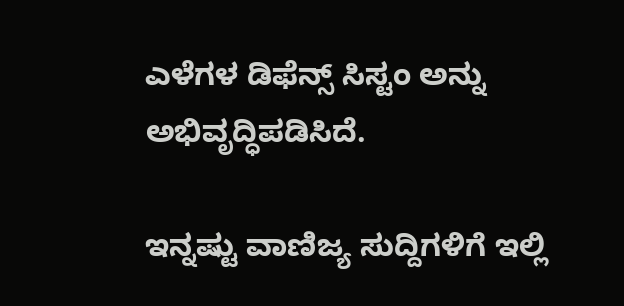ಎಳೆಗಳ ಡಿಫೆನ್ಸ್ ಸಿಸ್ಟಂ ಅನ್ನು ಅಭಿವೃದ್ಧಿಪಡಿಸಿದೆ.

ಇನ್ನಷ್ಟು ವಾಣಿಜ್ಯ ಸುದ್ದಿಗಳಿಗೆ ಇಲ್ಲಿ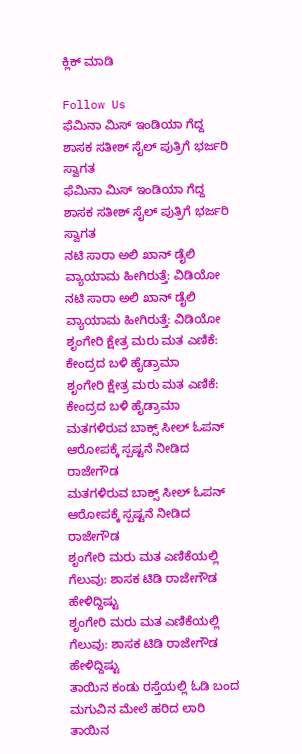ಕ್ಲಿಕ್ ಮಾಡಿ

Follow Us
ಫೆಮಿನಾ ಮಿಸ್ ಇಂಡಿಯಾ ಗೆದ್ದ ಶಾಸಕ ಸತೀಶ್ ಸೈಲ್ ಪುತ್ರಿಗೆ ಭರ್ಜರಿ ಸ್ವಾಗತ
ಫೆಮಿನಾ ಮಿಸ್ ಇಂಡಿಯಾ ಗೆದ್ದ ಶಾಸಕ ಸತೀಶ್ ಸೈಲ್ ಪುತ್ರಿಗೆ ಭರ್ಜರಿ ಸ್ವಾಗತ
ನಟಿ ಸಾರಾ ಅಲಿ ಖಾನ್ ಡೈಲಿ ವ್ಯಾಯಾಮ ಹೀಗಿರುತ್ತೆ: ವಿಡಿಯೋ
ನಟಿ ಸಾರಾ ಅಲಿ ಖಾನ್ ಡೈಲಿ ವ್ಯಾಯಾಮ ಹೀಗಿರುತ್ತೆ: ವಿಡಿಯೋ
ಶೃಂಗೇರಿ ಕ್ಷೇತ್ರ ಮರು ಮತ ಎಣಿಕೆ: ಕೇಂದ್ರದ ಬಳಿ ಹೈಡ್ರಾಮಾ
ಶೃಂಗೇರಿ ಕ್ಷೇತ್ರ ಮರು ಮತ ಎಣಿಕೆ: ಕೇಂದ್ರದ ಬಳಿ ಹೈಡ್ರಾಮಾ
ಮತಗಳಿರುವ ಬಾಕ್ಸ್ ಸೀಲ್ ಓಪನ್ ಆರೋಪಕ್ಕೆ ಸ್ಪಷ್ಟನೆ ನೀಡಿದ ರಾಜೇಗೌಡ
ಮತಗಳಿರುವ ಬಾಕ್ಸ್ ಸೀಲ್ ಓಪನ್ ಆರೋಪಕ್ಕೆ ಸ್ಪಷ್ಟನೆ ನೀಡಿದ ರಾಜೇಗೌಡ
ಶೃಂಗೇರಿ ಮರು ಮತ ಎಣಿಕೆಯಲ್ಲಿ ಗೆಲುವು: ಶಾಸಕ ಟಿಡಿ ರಾಜೇಗೌಡ ಹೇಳಿದ್ದಿಷ್ಟು
ಶೃಂಗೇರಿ ಮರು ಮತ ಎಣಿಕೆಯಲ್ಲಿ ಗೆಲುವು: ಶಾಸಕ ಟಿಡಿ ರಾಜೇಗೌಡ ಹೇಳಿದ್ದಿಷ್ಟು
ತಾಯಿನ ಕಂಡು ರಸ್ತೆಯಲ್ಲಿ ಓಡಿ ಬಂದ ಮಗುವಿನ ಮೇಲೆ ಹರಿದ ಲಾರಿ
ತಾಯಿನ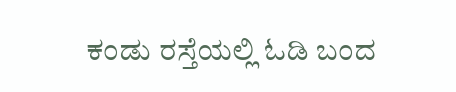ಕಂಡು ರಸ್ತೆಯಲ್ಲಿ ಓಡಿ ಬಂದ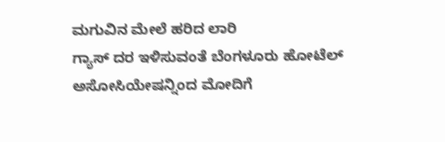ಮಗುವಿನ ಮೇಲೆ ಹರಿದ ಲಾರಿ
ಗ್ಯಾಸ್ ದರ ಇಳಿಸುವಂತೆ ಬೆಂಗಳೂರು ಹೋಟೆಲ್ ಅಸೋಸಿಯೇಷನ್ನಿಂದ ಮೋದಿಗೆ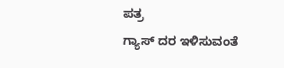ಪತ್ರ
ಗ್ಯಾಸ್ ದರ ಇಳಿಸುವಂತೆ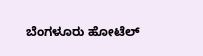ಬೆಂಗಳೂರು ಹೋಟೆಲ್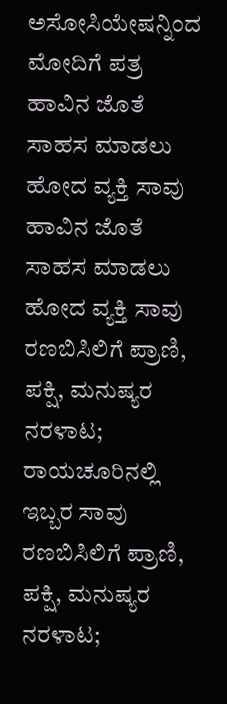ಅಸೋಸಿಯೇಷನ್ನಿಂದ ಮೋದಿಗೆ ಪತ್ರ
ಹಾವಿನ ಜೊತೆ ಸಾಹಸ ಮಾಡಲು ಹೋದ ವ್ಯಕ್ತಿ ಸಾವು
ಹಾವಿನ ಜೊತೆ ಸಾಹಸ ಮಾಡಲು ಹೋದ ವ್ಯಕ್ತಿ ಸಾವು
ರಣಬಿಸಿಲಿಗೆ ಪ್ರಾಣಿ, ಪಕ್ಷಿ, ಮನುಷ್ಯರ ನರಳಾಟ; ರಾಯಚೂರಿನಲ್ಲಿ ಇಬ್ಬರ ಸಾವು
ರಣಬಿಸಿಲಿಗೆ ಪ್ರಾಣಿ, ಪಕ್ಷಿ, ಮನುಷ್ಯರ ನರಳಾಟ;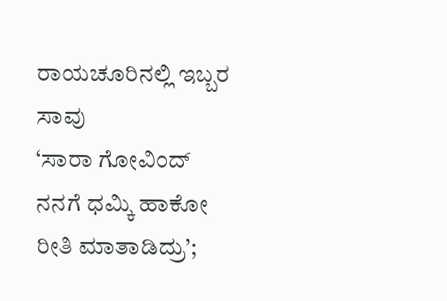ರಾಯಚೂರಿನಲ್ಲಿ ಇಬ್ಬರ ಸಾವು
‘ಸಾರಾ ಗೋವಿಂದ್ ನನಗೆ ಧಮ್ಕಿ ಹಾಕೋ ರೀತಿ ಮಾತಾಡಿದ್ರು’;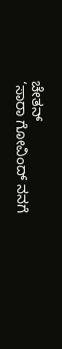ಚೇತನ್
‘ಸಾರಾ ಗೋವಿಂದ್ ನನಗೆ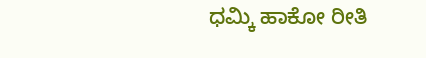ಧಮ್ಕಿ ಹಾಕೋ ರೀತಿ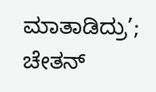ಮಾತಾಡಿದ್ರು’; ಚೇತನ್